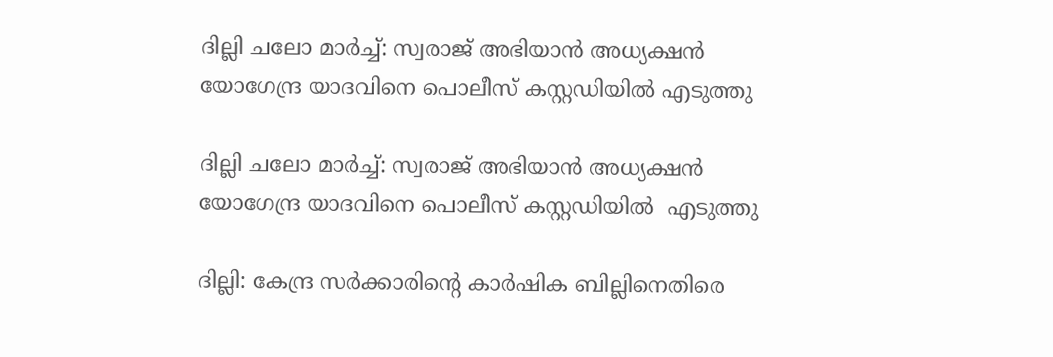ദില്ലി ചലോ മാർച്ച്: സ്വരാജ് അഭിയാൻ അധ്യക്ഷൻ യോഗേന്ദ്ര യാദവിനെ പൊലീസ് കസ്റ്റഡിയിൽ എടുത്തു

ദില്ലി ചലോ മാർച്ച്: സ്വരാജ് അഭിയാൻ അധ്യക്ഷൻ  യോഗേന്ദ്ര യാദവിനെ പൊലീസ് കസ്റ്റഡിയിൽ  എടുത്തു

ദില്ലി: കേന്ദ്ര സർക്കാരിന്റെ കാർഷിക ബില്ലിനെതിരെ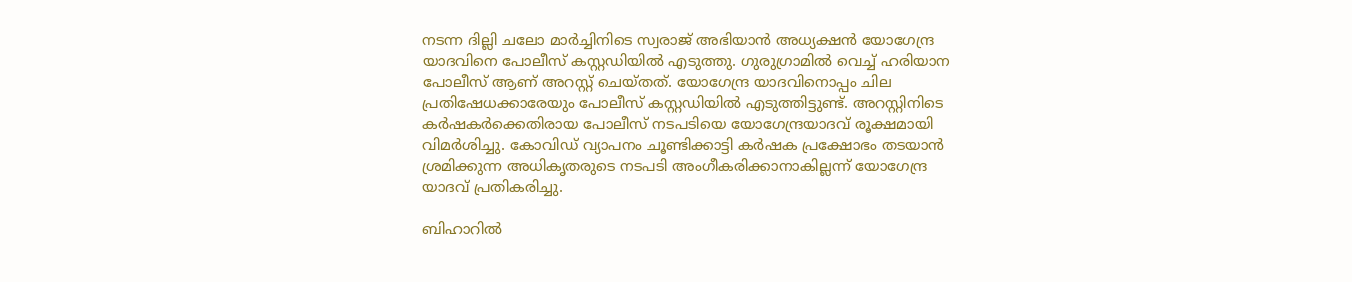നടന്ന ദില്ലി ചലോ മാർച്ചിനിടെ സ്വരാജ് അഭിയാൻ അധ്യക്ഷൻ യോഗേന്ദ്ര യാദവിനെ പോലീസ് കസ്റ്റഡിയിൽ എടുത്തു. ഗുരുഗ്രാമിൽ വെച്ച് ഹരിയാന പോലീസ് ആണ് അറസ്റ്റ് ചെയ്തത്. യോഗേന്ദ്ര യാദവിനൊപ്പം ചില പ്രതിഷേധക്കാരേയും പോലീസ് കസ്റ്റഡിയിൽ എടുത്തിട്ടുണ്ട്. അറസ്റ്റിനിടെ കർഷകർക്കെതിരായ പോലീസ് നടപടിയെ യോഗേന്ദ്രയാദവ് രൂക്ഷമായി വിമർശിച്ചു. കോവിഡ് വ്യാപനം ചൂണ്ടിക്കാട്ടി കർഷക പ്രക്ഷോഭം തടയാൻ ശ്രമിക്കുന്ന അധികൃതരുടെ നടപടി അംഗീകരിക്കാനാകില്ലന്ന് യോഗേന്ദ്ര യാദവ് പ്രതികരിച്ചു.

ബിഹാറിൽ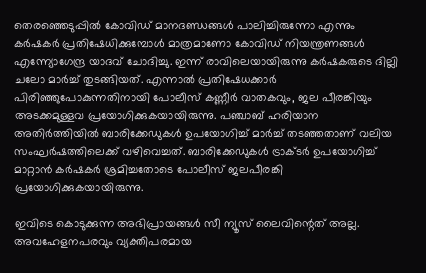തെരഞ്ഞെടുപ്പിൽ കോവിഡ് മാനദണ്ഡങ്ങൾ പാലിച്ചിരുന്നോ എന്നും കർഷകർ പ്രതിഷേധിക്കുമ്പോൾ മാത്രമാണോ കോവിഡ് നിയന്ത്രണങ്ങൾ എന്ന്യോഗേന്ദ്ര യാദവ് ചോദിച്ചു. ഇന്ന് രാവിലെയായിരുന്നു കർഷകരുടെ ദില്ലി ചലോ മാർച്ച് തുടങ്ങിയത്. എന്നാൽ പ്രതിഷേധക്കാർ പിരിഞ്ഞുപോകുന്നതിനായി പോലീസ് കണ്ണീർ വാതകവും, ജല പീരങ്കിയും അടക്കമുള്ളവ പ്രയോഗിക്കുകയായിരുന്നു. പഞ്ചാബ് ഹരിയാന അതിർത്തിയിൽ ബാരിക്കേഡുകൾ ഉപയോഗിച്ച് മാർച്ച് തടഞ്ഞതാണ് വലിയ സംഘർഷത്തിലെക്ക് വഴിവെച്ചത്. ബാരിക്കേഡുകൾ ട്രാക്ടർ ഉപയോഗിച്ച് മാറ്റാൻ കർഷകർ ശ്രമിച്ചതോടെ പോലീസ് ജലപീരങ്കി പ്രയോഗിക്കുകയായിരുന്നു.

ഇവിടെ കൊടുക്കുന്ന അഭിപ്രായങ്ങള്‍ സീ ന്യൂസ് ലൈവിന്റെത് അല്ല. അവഹേളനപരവും വ്യക്തിപരമായ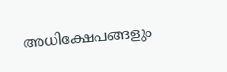അധിക്ഷേപങ്ങളും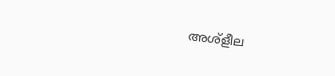അശ്‌ളീല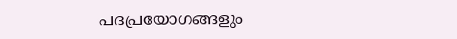പദപ്രയോഗങ്ങളും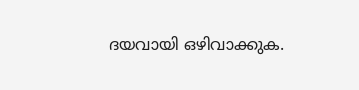ദയവായി ഒഴിവാക്കുക.